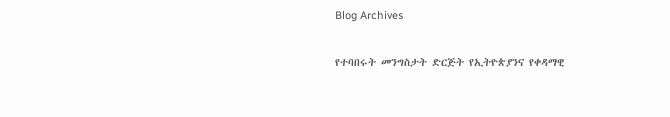Blog Archives

የተባበሩት መንግስታት ድርጅት የኢትዮጵያንና የቀዳማዊ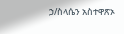ኃ/ስላሴን አስተዋጽኦ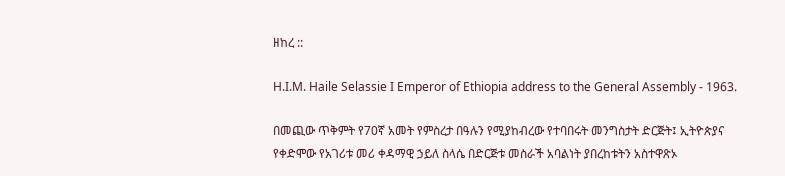ዘከረ ::

H.I.M. Haile Selassie I Emperor of Ethiopia address to the General Assembly - 1963.

በመጪው ጥቅምት የ70ኛ አመት የምስረታ በዓሉን የሚያከብረው የተባበሩት መንግስታት ድርጅት፤ ኢትዮጵያና የቀድሞው የአገሪቱ መሪ ቀዳማዊ ኃይለ ስላሴ በድርጅቱ መስራች አባልነት ያበረከቱትን አስተዋጽኦ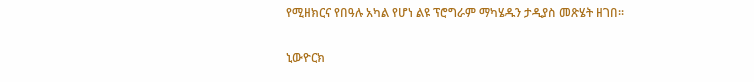የሚዘክርና የበዓሉ አካል የሆነ ልዩ ፕሮግራም ማካሄዱን ታዲያስ መጽሄት ዘገበ፡፡

ኒውዮርክ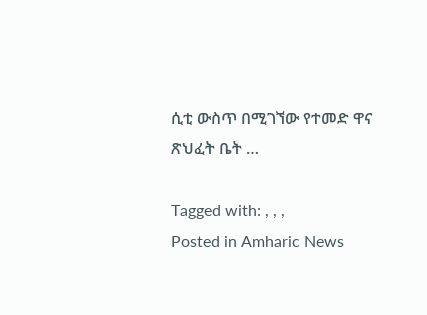ሲቲ ውስጥ በሚገኘው የተመድ ዋና ጽህፈት ቤት …

Tagged with: , , ,
Posted in Amharic News